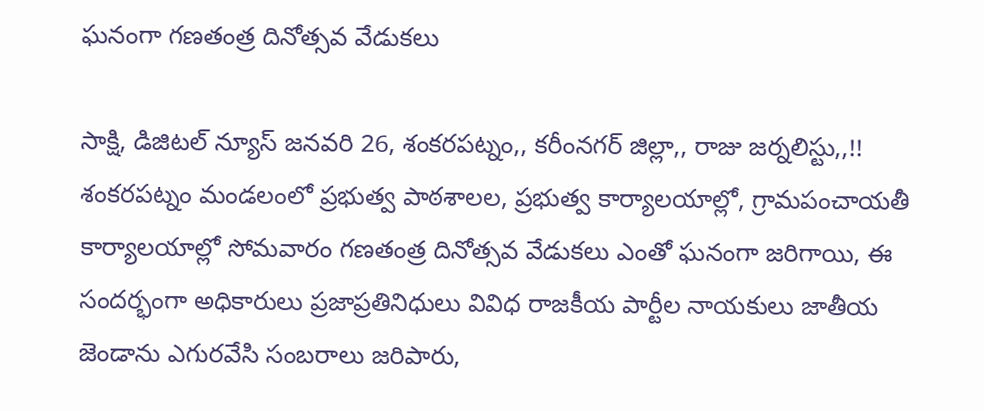ఘనంగా గణతంత్ర దినోత్సవ వేడుకలు

సాక్షి, డిజిటల్ న్యూస్ జనవరి 26, శంకరపట్నం,, కరీంనగర్ జిల్లా,, రాజు జర్నలిస్టు,,!! శంకరపట్నం మండలంలో ప్రభుత్వ పాఠశాలల, ప్రభుత్వ కార్యాలయాల్లో, గ్రామపంచాయతీ కార్యాలయాల్లో సోమవారం గణతంత్ర దినోత్సవ వేడుకలు ఎంతో ఘనంగా జరిగాయి, ఈ సందర్భంగా అధికారులు ప్రజాప్రతినిధులు వివిధ రాజకీయ పార్టీల నాయకులు జాతీయ జెండాను ఎగురవేసి సంబరాలు జరిపారు,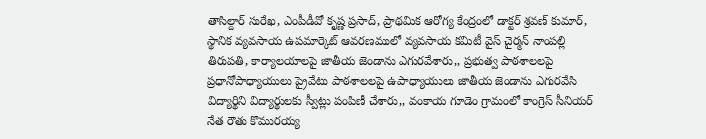తాసిల్దార్ సురేఖ, ఎంపీడీవో కృష్ణ ప్రసాద్, ప్రాథమిక ఆరోగ్య కేంద్రంలో డాక్టర్ శ్రవణ్ కుమార్, స్థానిక వ్యవసాయ ఉపమార్కెట్ ఆవరణములో వ్యవసాయ కమిటీ వైస్ చైర్మన్ నాంపల్లి తిరుపతి, కార్యాలయాలపై జాతీయ జెండాను ఎగురవేశారు,, ప్రభుత్వ పాఠశాలలపై ప్రధానోపాధ్యాయులు ప్రైవేటు పాఠశాలలపై ఉపాధ్యాయులు జాతీయ జెండాను ఎగురవేసి విద్యార్థిని విద్యార్థులకు స్వీట్లు పంపిణీ చేశారు,, వంకాయ గూడెం గ్రామంలో కాంగ్రెస్ సీనియర్ నేత రౌతు కొమురయ్య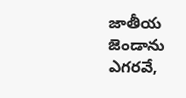జాతీయ జెండాను ఎగరవే,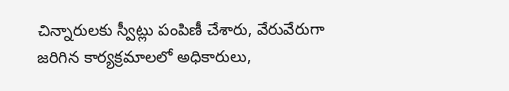చిన్నారులకు స్వీట్లు పంపిణీ చేశారు, వేరువేరుగా జరిగిన కార్యక్రమాలలో అధికారులు,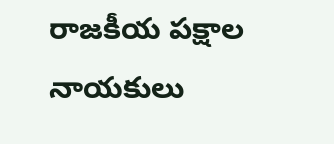రాజకీయ పక్షాల నాయకులు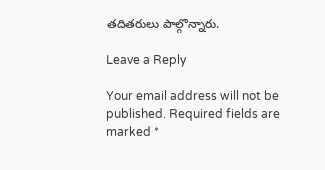తదితరులు పాల్గొన్నారు.

Leave a Reply

Your email address will not be published. Required fields are marked *